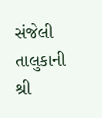સંજેલી તાલુકાની શ્રી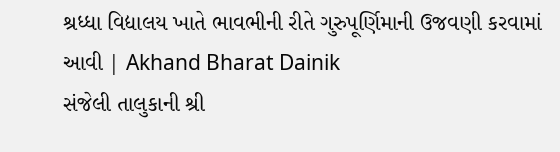શ્રધ્ધા વિદ્યાલય ખાતે ભાવભીની રીતે ગુરુપૂર્ણિમાની ઉજવણી કરવામાં આવી | Akhand Bharat Dainik
સંજેલી તાલુકાની શ્રી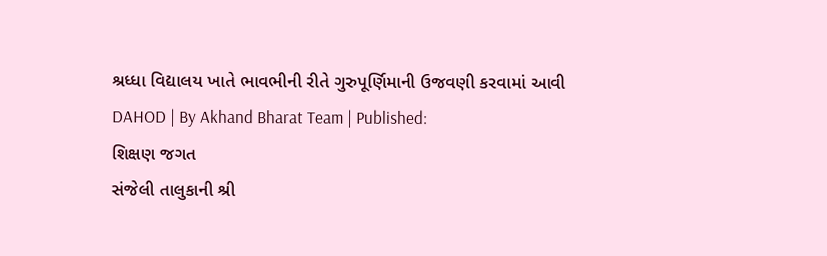શ્રધ્ધા વિદ્યાલય ખાતે ભાવભીની રીતે ગુરુપૂર્ણિમાની ઉજવણી કરવામાં આવી
DAHOD | By Akhand Bharat Team | Published:
શિક્ષણ જગત
સંજેલી તાલુકાની શ્રી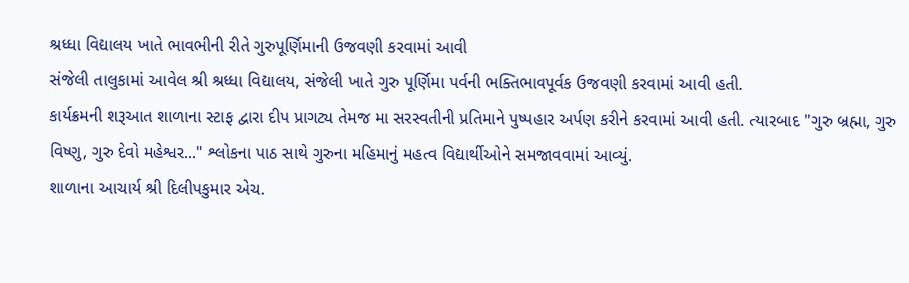શ્રધ્ધા વિદ્યાલય ખાતે ભાવભીની રીતે ગુરુપૂર્ણિમાની ઉજવણી કરવામાં આવી
સંજેલી તાલુકામાં આવેલ શ્રી શ્રધ્ધા વિદ્યાલય, સંજેલી ખાતે ગુરુ પૂર્ણિમા પર્વની ભક્તિભાવપૂર્વક ઉજવણી કરવામાં આવી હતી.
કાર્યક્રમની શરૂઆત શાળાના સ્ટાફ દ્વારા દીપ પ્રાગટ્ય તેમજ મા સરસ્વતીની પ્રતિમાને પુષ્પહાર અર્પણ કરીને કરવામાં આવી હતી. ત્યારબાદ "ગુરુ બ્રહ્મા, ગુરુ વિષ્ણુ, ગુરુ દેવો મહેશ્વર..." શ્લોકના પાઠ સાથે ગુરુના મહિમાનું મહત્વ વિદ્યાર્થીઓને સમજાવવામાં આવ્યું.
શાળાના આચાર્ય શ્રી દિલીપકુમાર એચ.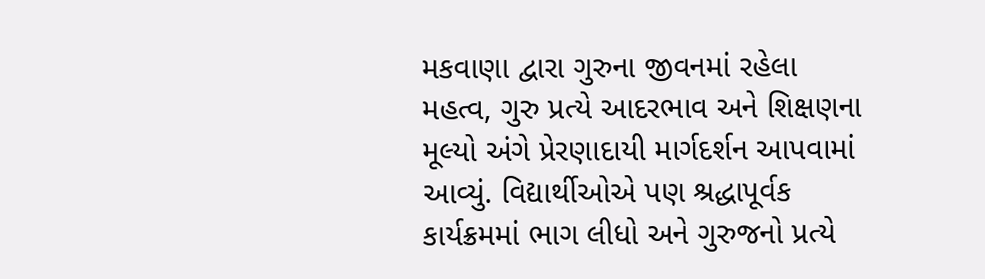મકવાણા દ્વારા ગુરુના જીવનમાં રહેલા મહત્વ, ગુરુ પ્રત્યે આદરભાવ અને શિક્ષણના મૂલ્યો અંગે પ્રેરણાદાયી માર્ગદર્શન આપવામાં આવ્યું. વિદ્યાર્થીઓએ પણ શ્રદ્ધાપૂર્વક કાર્યક્રમમાં ભાગ લીધો અને ગુરુજનો પ્રત્યે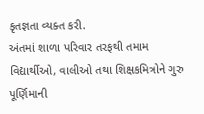કૃતજ્ઞતા વ્યક્ત કરી.
અંતમાં શાળા પરિવાર તરફથી તમામ વિદ્યાર્થીઓ, વાલીઓ તથા શિક્ષકમિત્રોને ગુરુ પૂર્ણિમાની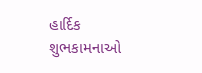હાર્દિક શુભકામનાઓ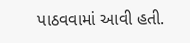પાઠવવામાં આવી હતી.